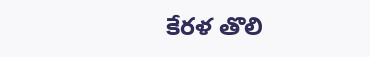కేరళ తొలి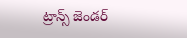ట్రాన్స్ జెండర్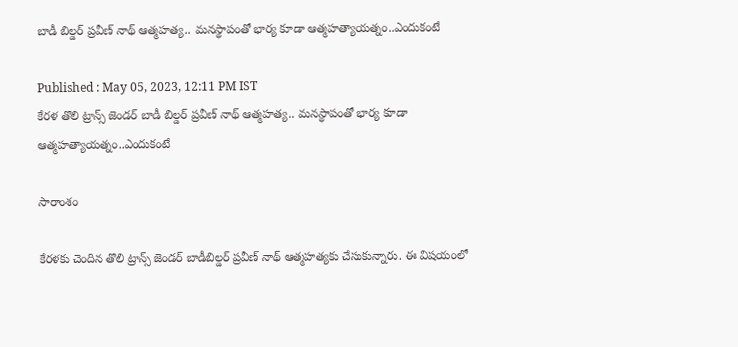బాడీ బిల్డర్ ప్రవీణ్ నాథ్ ఆత్మహత్య.. మనస్థాపంతో భార్య కూడా ఆత్మహత్యాయత్నం..ఎందుకంటే

Published : May 05, 2023, 12:11 PM IST
కేరళ తొలి ట్రాన్స్ జెండర్ బాడీ బిల్డర్ ప్రవీణ్ నాథ్ ఆత్మహత్య.. మనస్థాపంతో భార్య కూడా ఆత్మహత్యాయత్నం..ఎందుకంటే

సారాంశం

కేరళకు చెందిన తొలి ట్రాన్స్ జెండర్ బాడీబిల్డర్ ప్రవీణ్ నాథ్ ఆత్మహత్యకు చేసుకున్నారు. ఈ విషయంలో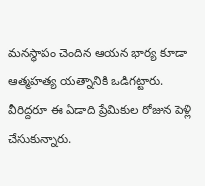మనస్థాపం చెందిన ఆయన భార్య కూడా ఆత్మహత్య యత్నానికి ఒడిగట్టారు. వీరిద్దరూ ఈ ఏడాది ప్రేమికుల రోజున పెళ్లి చేసుకున్నారు.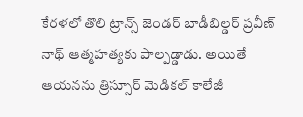కేరళలో తొలి ట్రాన్స్ జెండర్ బాడీబిల్డర్ ప్రవీణ్ నాథ్ ఆత్మహత్యకు పాల్పడ్డాడు. అయితే ఆయనను త్రిస్సూర్ మెడికల్ కాలేజీ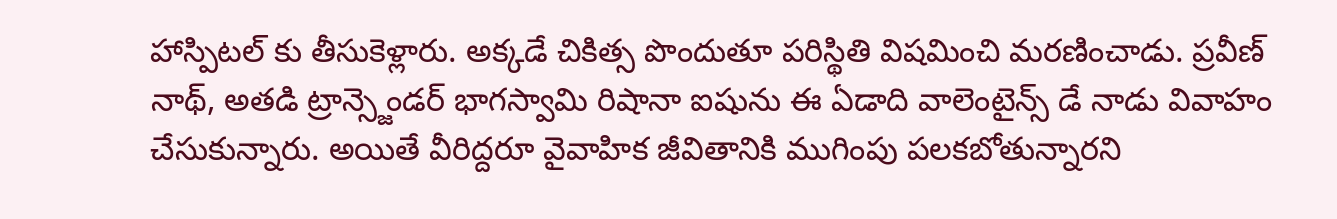హాస్పిటల్ కు తీసుకెళ్లారు. అక్కడే చికిత్స పొందుతూ పరిస్థితి విషమించి మరణించాడు. ప్రవీణ్ నాథ్, అతడి ట్రాన్స్జెండర్ భాగస్వామి రిషానా ఐషును ఈ ఏడాది వాలెంటైన్స్ డే నాడు వివాహం చేసుకున్నారు. అయితే వీరిద్దరూ వైవాహిక జీవితానికి ముగింపు పలకబోతున్నారని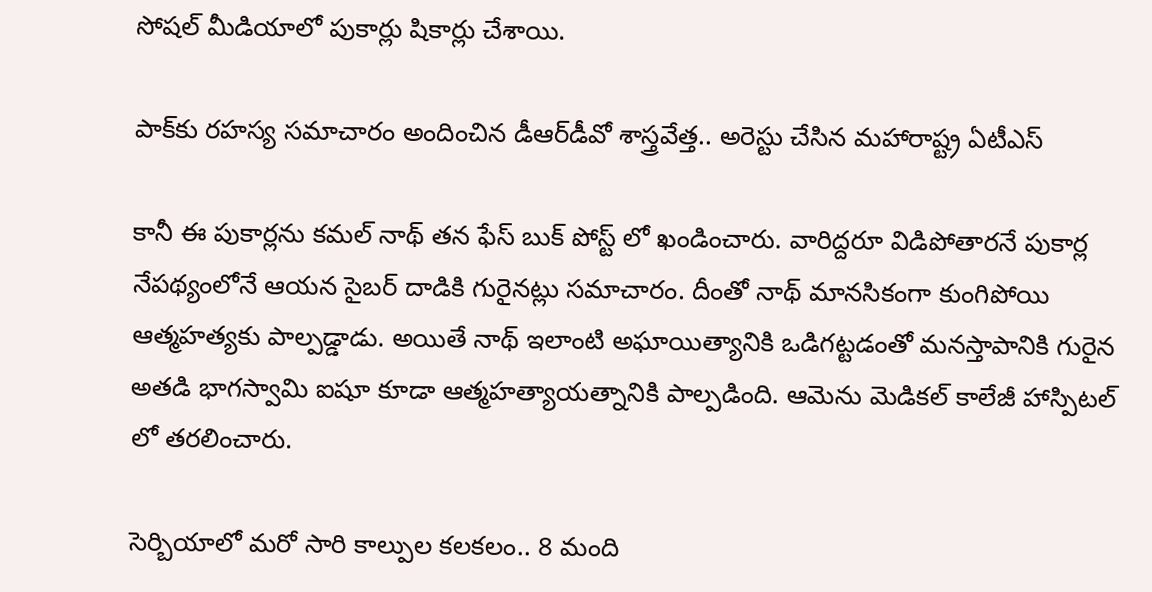సోషల్ మీడియాలో పుకార్లు షికార్లు చేశాయి.

పాక్‌కు రహస్య సమాచారం అందించిన డీఆర్‌డీవో శాస్త్రవేత్త.. అరెస్టు చేసిన మహారాష్ట్ర ఏటీఎస్

కానీ ఈ పుకార్లను కమల్ నాథ్ తన ఫేస్ బుక్ పోస్ట్ లో ఖండించారు. వారిద్దరూ విడిపోతారనే పుకార్ల నేపథ్యంలోనే ఆయన సైబర్ దాడికి గురైనట్లు సమాచారం. దీంతో నాథ్ మానసికంగా కుంగిపోయి ఆత్మహత్యకు పాల్పడ్డాడు. అయితే నాథ్ ఇలాంటి అఘాయిత్యానికి ఒడిగట్టడంతో మనస్తాపానికి గురైన అతడి భాగస్వామి ఐషూ కూడా ఆత్మహత్యాయత్నానికి పాల్పడింది. ఆమెను మెడికల్ కాలేజీ హాస్పిటల్ లో తరలించారు.

సెర్బియాలో మరో సారి కాల్పుల కలకలం.. 8 మంది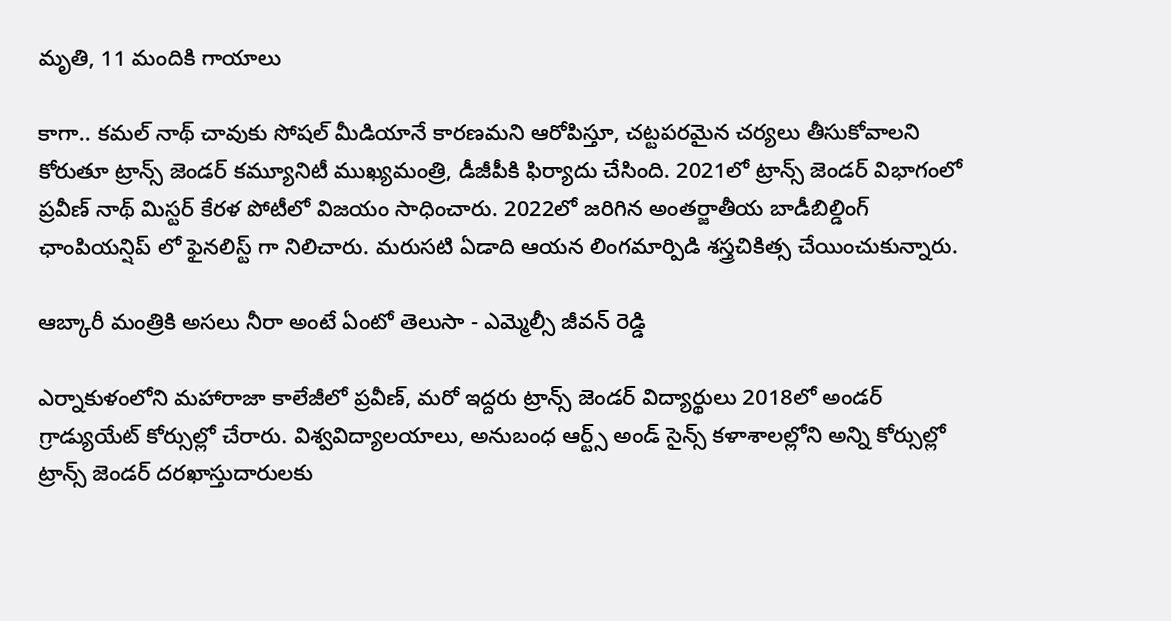మృతి, 11 మందికి గాయాలు

కాగా.. కమల్ నాథ్ చావుకు సోషల్ మీడియానే కారణమని ఆరోపిస్తూ, చట్టపరమైన చర్యలు తీసుకోవాలని కోరుతూ ట్రాన్స్ జెండర్ కమ్యూనిటీ ముఖ్యమంత్రి, డీజీపీకి ఫిర్యాదు చేసింది. 2021లో ట్రాన్స్ జెండర్ విభాగంలో ప్రవీణ్ నాథ్ మిస్టర్ కేరళ పోటీలో విజయం సాధించారు. 2022లో జరిగిన అంతర్జాతీయ బాడీబిల్డింగ్ ఛాంపియన్షిప్ లో ఫైనలిస్ట్ గా నిలిచారు. మరుసటి ఏడాది ఆయన లింగమార్పిడి శస్త్రచికిత్స చేయించుకున్నారు.

ఆబ్కారీ మంత్రికి అసలు నీరా అంటే ఏంటో తెలుసా - ఎమ్మెల్సీ జీవన్ రెడ్డి

ఎర్నాకుళంలోని మహారాజా కాలేజీలో ప్రవీణ్, మరో ఇద్దరు ట్రాన్స్ జెండర్ విద్యార్థులు 2018లో అండర్ గ్రాడ్యుయేట్ కోర్సుల్లో చేరారు. విశ్వవిద్యాలయాలు, అనుబంధ ఆర్ట్స్ అండ్ సైన్స్ కళాశాలల్లోని అన్ని కోర్సుల్లో ట్రాన్స్ జెండర్ దరఖాస్తుదారులకు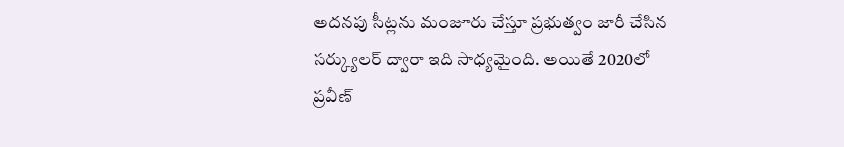అదనపు సీట్లను మంజూరు చేస్తూ ప్రభుత్వం జారీ చేసిన సర్క్యులర్ ద్వారా ఇది సాధ్యమైంది. అయితే 2020లో ప్రవీణ్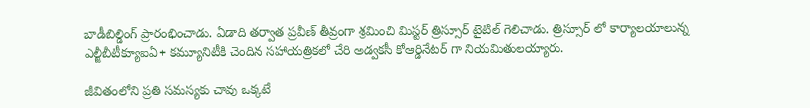బాడీబిల్డింగ్ ప్రారంభించాడు. ఏడాది తర్వాత ప్రవీణ్ తీవ్రంగా శ్రమించి మిస్టర్ త్రిస్సూర్ టైటిల్ గెలిచాడు. త్రిస్సూర్ లో కార్యాలయాలున్న ఎల్జీబీటీక్యూఐఏ+ కమ్యూనిటీకి చెందిన సహాయత్రికలో చేరి అడ్వకసీ కోఆర్డినేటర్ గా నియమితులయ్యారు.

జీవితంలోని ప్రతి సమస్యకు చావు ఒక్కటే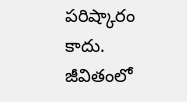పరిష్కారం కాదు. జీవితంలో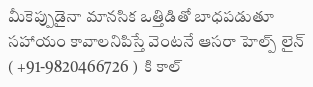మీకెప్పుడైనా మానసిక ఒత్తిడితో బాధపడుతూ సహాయం కావాలనిపిస్తే వెంటనే ఆసరా హెల్ప్ లైన్ ( +91-9820466726 )  కి కాల్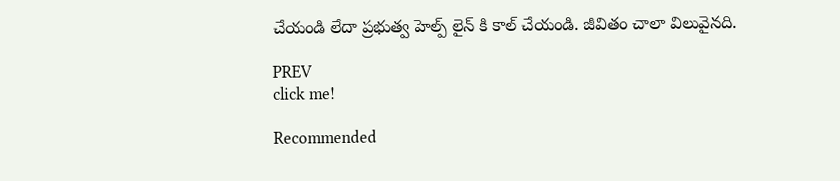చేయండి లేదా ప్రభుత్వ హెల్ప్ లైన్ కి కాల్ చేయండి. జీవితం చాలా విలువైనది.

PREV
click me!

Recommended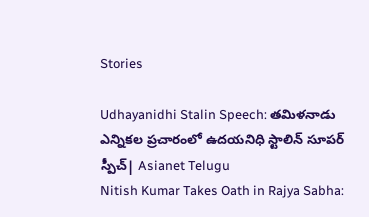Stories

Udhayanidhi Stalin Speech: తమిళనాడు ఎన్నికల ప్రచారంలో ఉదయనిధి స్టాలిన్ సూపర్ స్పీచ్| Asianet Telugu
Nitish Kumar Takes Oath in Rajya Sabha: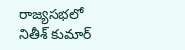రాజ్యసభలో నితీశ్ కుమార్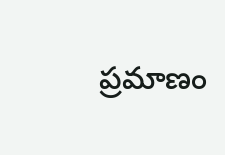ప్రమాణం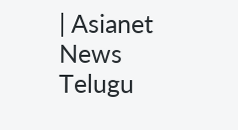| Asianet News Telugu